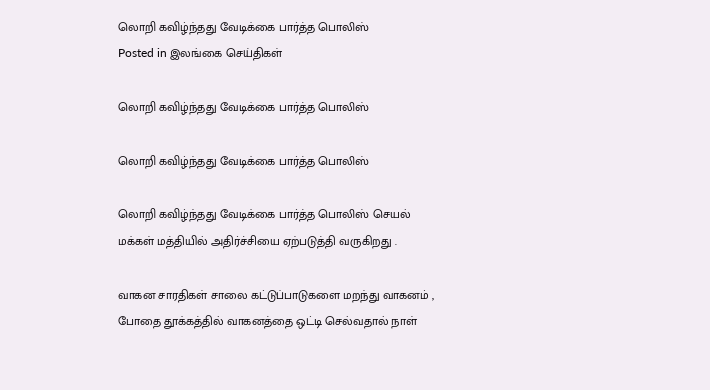லொறி கவிழ்ந்தது வேடிக்கை பார்த்த பொலிஸ்
Posted in இலங்கை செய்திகள்

லொறி கவிழ்ந்தது வேடிக்கை பார்த்த பொலிஸ்

லொறி கவிழ்ந்தது வேடிக்கை பார்த்த பொலிஸ்

லொறி கவிழ்ந்தது வேடிக்கை பார்த்த பொலிஸ் செயல் மக்கள் மத்தியில் அதிர்ச்சியை ஏற்படுத்தி வருகிறது .

வாகன சாரதிகள் சாலை கட்டுப்பாடுகளை மறந்து வாகனம் , போதை தூக்கத்தில் வாகனத்தை ஒட்டி செல்வதால் நாள்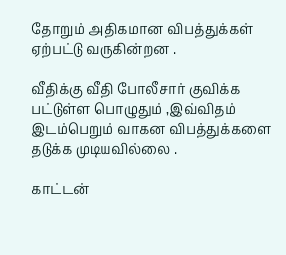தோறும் அதிகமான விபத்துக்கள் ஏற்பட்டு வருகின்றன .

வீதிக்கு வீதி போலீசார் குவிக்க பட்டுள்ள பொழுதும் ,இவ்விதம் இடம்பெறும் வாகன விபத்துக்களை தடுக்க முடியவில்லை .

காட்டன்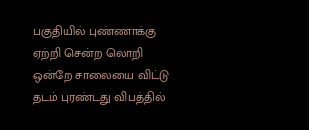பகுதியில் புண்ணாக்கு ஏற்றி சென்ற லொறி ஒன்றே சாலையை விட்டு தடம் புரண்டது விபத்தில்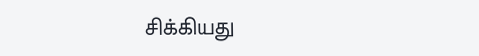சிக்கியது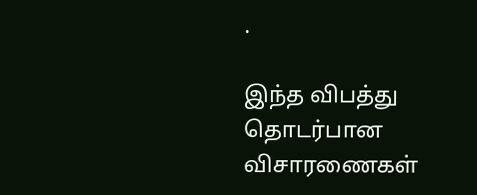.

இந்த விபத்து தொடர்பான விசாரணைகள்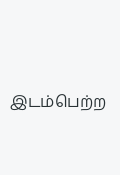இடம்பெற்ற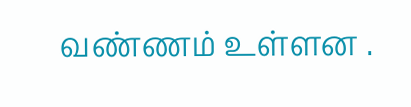வண்ணம் உள்ளன .